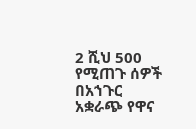2 ሺህ 500 የሚጠጉ ሰዎች በአኀጉር አቋራጭ የዋና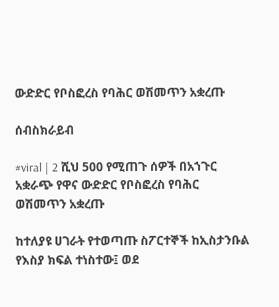ውድድር የቦስፎረስ የባሕር ወሽመጥን አቋረጡ

ሰብስክራይብ

#viral | 2 ሺህ 500 የሚጠጉ ሰዎች በአኀጉር አቋራጭ የዋና ውድድር የቦስፎረስ የባሕር ወሽመጥን አቋረጡ

ከተለያዩ ሀገራት የተወጣጡ ስፖርተኞች ከኢስታንቡል የእስያ ክፍል ተነስተው፤ ወደ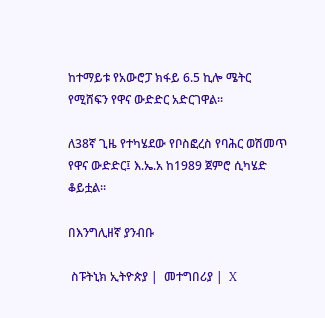ከተማይቱ የአውሮፓ ክፋይ 6.5 ኪሎ ሜትር የሚሸፍን የዋና ውድድር አድርገዋል።

ለ38ኛ ጊዜ የተካሄደው የቦስፎረስ የባሕር ወሽመጥ የዋና ውድድር፤ እ.ኤ.አ ከ1989 ጀምሮ ሲካሄድ ቆይቷል።

በእንግሊዘኛ ያንብቡ

 ስፑትኒክ ኢትዮጵያ |  መተግበሪያ |  X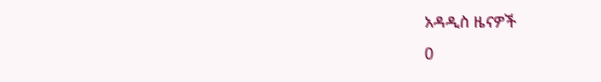አዳዲስ ዜናዎች
0